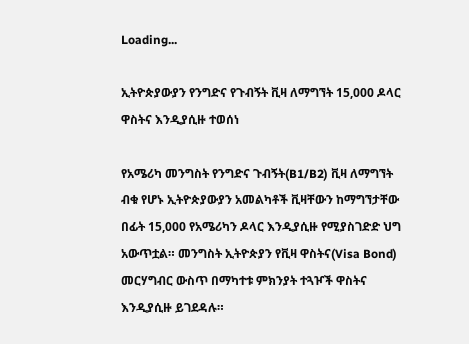Loading...

ኢትዮጵያውያን የንግድና የጉብኝት ቪዛ ለማግኘት 15,000 ዶላር ዋስትና እንዲያሲዙ ተወሰነ

የአሜሪካ መንግስት የንግድና ጉብኝት(B1/B2) ቪዛ ለማግኘት ብቁ የሆኑ ኢትዮጵያውያን አመልካቶች ቪዛቸውን ከማግኘታቸው በፊት 15,000 የአሜሪካን ዶላር እንዲያሲዙ የሚያስገድድ ህግ አውጥቷል። መንግስት ኢትዮጵያን የቪዛ ዋስትና(Visa Bond) መርሃግብር ውስጥ በማካተቱ ምክንያት ተጓዦች ዋስትና እንዲያሲዙ ይገደዳሉ።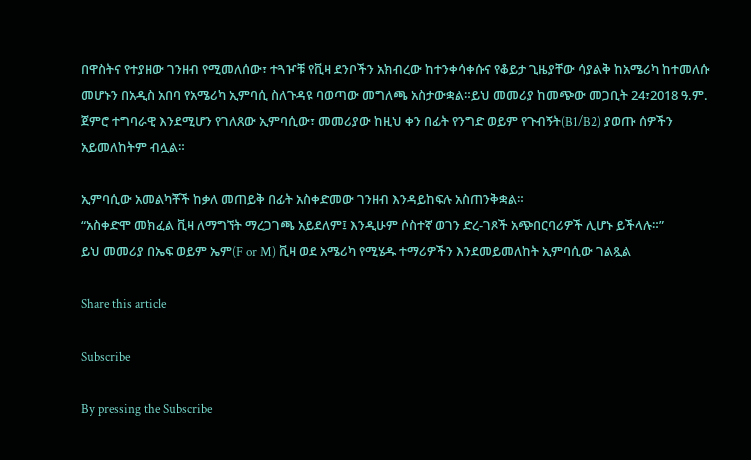በዋስትና የተያዘው ገንዘብ የሚመለሰው፣ ተጓዦቹ የቪዛ ደንቦችን አክብረው ከተንቀሳቀሱና የቆይታ ጊዜያቸው ሳያልቅ ከአሜሪካ ከተመለሱ መሆኑን በአዲስ አበባ የአሜሪካ ኢምባሲ ስለጉዳዩ ባወጣው መግለጫ አስታውቋል።ይህ መመሪያ ከመጭው መጋቢት 24፣2018 ዓ.ም. ጀምሮ ተግባራዊ እንደሚሆን የገለጸው ኢምባሲው፣ መመሪያው ከዚህ ቀን በፊት የንግድ ወይም የጉብኝት(B1/B2) ያወጡ ሰዎችን አይመለከትም ብሏል።

ኢምባሲው አመልካቾች ከቃለ መጠይቅ በፊት አስቀድመው ገንዘብ እንዳይከፍሉ አስጠንቅቋል።
“አስቀድሞ መክፈል ቪዛ ለማግኘት ማረጋገጫ አይደለም፤ እንዲሁም ሶስተኛ ወገን ድረ-ገጾች አጭበርባሪዎች ሊሆኑ ይችላሉ።”
ይህ መመሪያ በኤፍ ወይም ኤም(F or M) ቪዛ ወደ አሜሪካ የሚሄዱ ተማሪዎችን እንደመይመለከት ኢምባሲው ገልጿል

Share this article

Subscribe

By pressing the Subscribe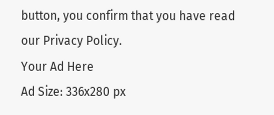button, you confirm that you have read our Privacy Policy.
Your Ad Here
Ad Size: 336x280 px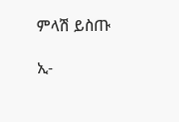ምላሽ ይስጡ

ኢ-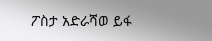ፖስታ አድራሻወ ይፋ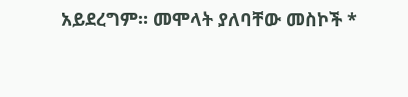አይደረግም። መሞላት ያለባቸው መስኮች *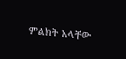ምልክት አላቸው